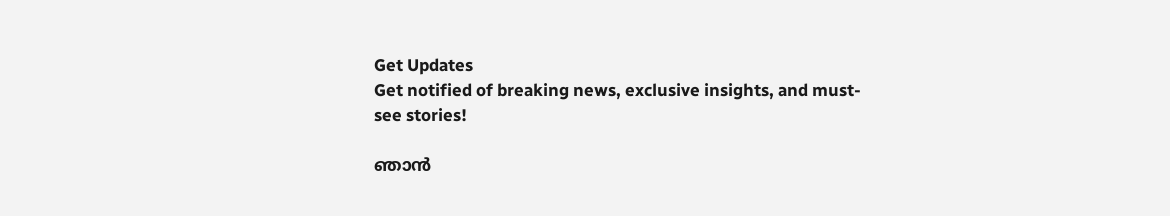Get Updates
Get notified of breaking news, exclusive insights, and must-see stories!

ഞാന്‍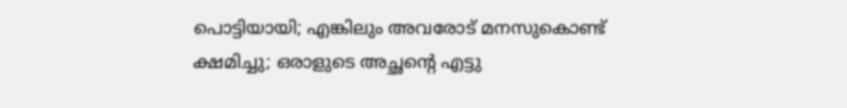പൊട്ടിയായി; എങ്കിലും അവരോട് മനസുകൊണ്ട് ക്ഷമിച്ചു; ഒരാളുടെ അച്ഛന്റെ എട്ടു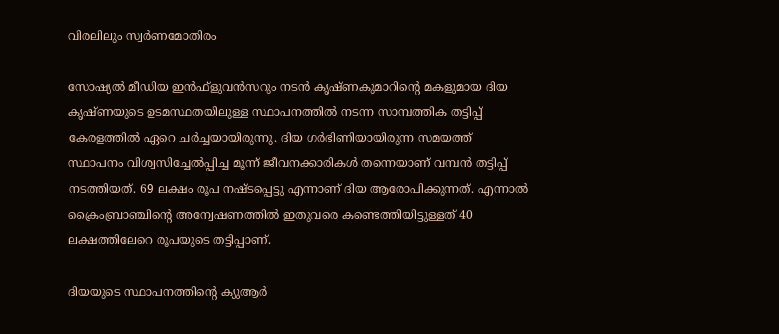വിരലിലും സ്വര്‍ണമോതിരം

സോഷ്യല്‍ മീഡിയ ഇന്‍ഫ്‌ളുവന്‍സറും നടന്‍ കൃഷ്ണകുമാറിന്റെ മകളുമായ ദിയ കൃഷ്ണയുടെ ഉടമസ്ഥതയിലുള്ള സ്ഥാപനത്തില്‍ നടന്ന സാമ്പത്തിക തട്ടിപ്പ് കേരളത്തില്‍ ഏറെ ചര്‍ച്ചയായിരുന്നു. ദിയ ഗര്‍ഭിണിയായിരുന്ന സമയത്ത് സ്ഥാപനം വിശ്വസിച്ചേല്‍പ്പിച്ച മൂന്ന് ജീവനക്കാരികള്‍ തന്നെയാണ് വമ്പന്‍ തട്ടിപ്പ് നടത്തിയത്. 69 ലക്ഷം രൂപ നഷ്ടപ്പെട്ടു എന്നാണ് ദിയ ആരോപിക്കുന്നത്. എന്നാല്‍ ക്രൈംബ്രാഞ്ചിന്റെ അന്വേഷണത്തില്‍ ഇതുവരെ കണ്ടെത്തിയിട്ടുള്ളത് 40 ലക്ഷത്തിലേറെ രൂപയുടെ തട്ടിപ്പാണ്.

ദിയയുടെ സ്ഥാപനത്തിന്റെ ക്യുആര്‍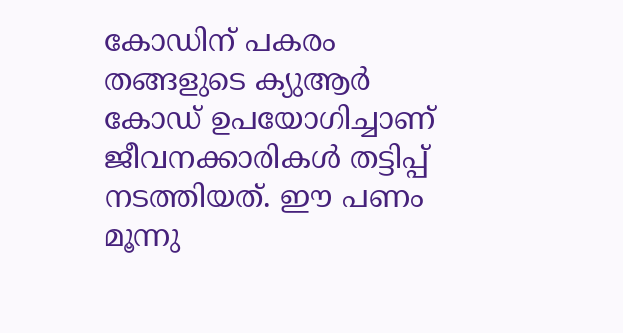കോഡിന് പകരം തങ്ങളുടെ ക്യുആര്‍ കോഡ് ഉപയോഗിച്ചാണ് ജീവനക്കാരികള്‍ തട്ടിപ്പ് നടത്തിയത്. ഈ പണം മൂന്നു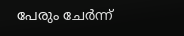പേരും ചേര്‍ന്ന്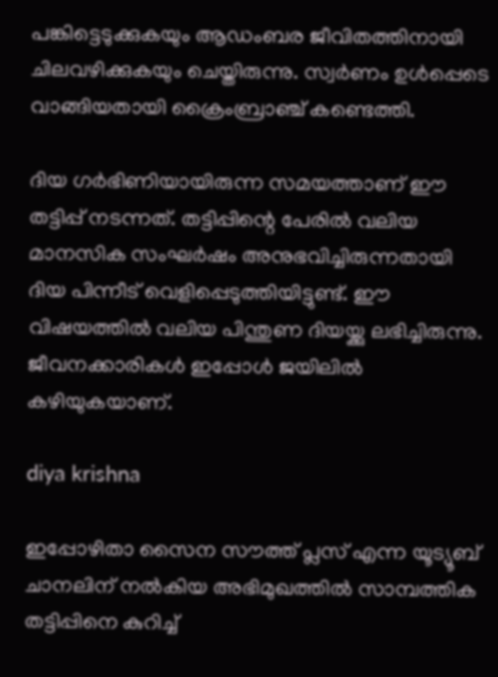പങ്കിട്ടെടുക്കുകയും ആഡംബര ജീവിതത്തിനായി ചിലവഴിക്കുകയും ചെയ്തിരുന്നു. സ്വര്‍ണം ഉള്‍പ്പെടെ വാങ്ങിയതായി ക്രൈംബ്രാഞ്ച് കണ്ടെത്തി.

ദിയ ഗര്‍ഭിണിയായിരുന്ന സമയത്താണ് ഈ തട്ടിപ്പ് നടന്നത്. തട്ടിപ്പിന്റെ പേരില്‍ വലിയ മാനസിക സംഘര്‍ഷം അനുഭവിച്ചിരുന്നതായി ദിയ പിന്നീട് വെളിപ്പെടുത്തിയിട്ടുണ്ട്. ഈ വിഷയത്തില്‍ വലിയ പിന്തുണ ദിയയ്ക്കു ലഭിച്ചിരുന്നു. ജീവനക്കാരികള്‍ ഇപ്പോള്‍ ജയിലില്‍ കഴിയുകയാണ്.

diya krishna

ഇപ്പോഴിതാ സൈന സൗത്ത് പ്ലസ് എന്ന യൂട്യൂബ് ചാനലിന് നല്‍കിയ അഭിമുഖത്തില്‍ സാമ്പത്തിക തട്ടിപ്പിനെ കുറിച്ച്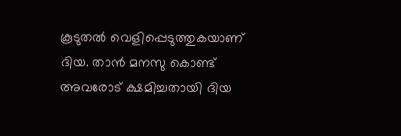കൂടുതല്‍ വെളിപ്പെടുത്തുകയാണ് ദിയ. താന്‍ മനസു കൊണ്ട് അവരോട് ക്ഷമിച്ചതായി ദിയ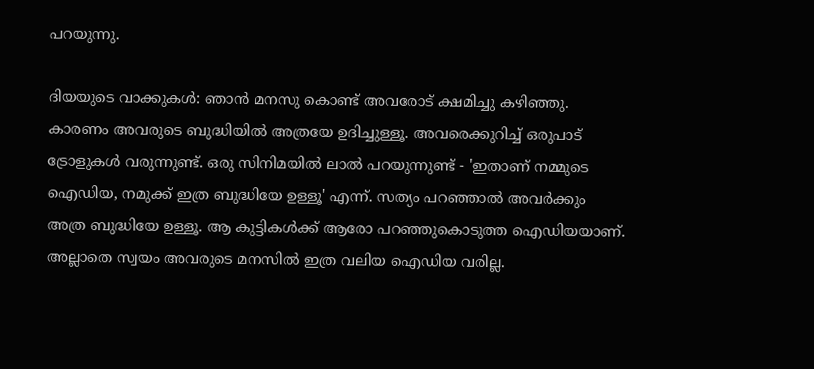പറയുന്നു.

ദിയയുടെ വാക്കുകള്‍: ഞാന്‍ മനസു കൊണ്ട് അവരോട് ക്ഷമിച്ചു കഴിഞ്ഞു. കാരണം അവരുടെ ബുദ്ധിയില്‍ അത്രയേ ഉദിച്ചുള്ളൂ. അവരെക്കുറിച്ച് ഒരുപാട് ട്രോളുകള്‍ വരുന്നുണ്ട്. ഒരു സിനിമയില്‍ ലാല്‍ പറയുന്നുണ്ട് - 'ഇതാണ് നമ്മുടെ ഐഡിയ, നമുക്ക് ഇത്ര ബുദ്ധിയേ ഉള്ളൂ' എന്ന്. സത്യം പറഞ്ഞാല്‍ അവര്‍ക്കും അത്ര ബുദ്ധിയേ ഉള്ളൂ. ആ കുട്ടികള്‍ക്ക് ആരോ പറഞ്ഞുകൊടുത്ത ഐഡിയയാണ്. അല്ലാതെ സ്വയം അവരുടെ മനസില്‍ ഇത്ര വലിയ ഐഡിയ വരില്ല.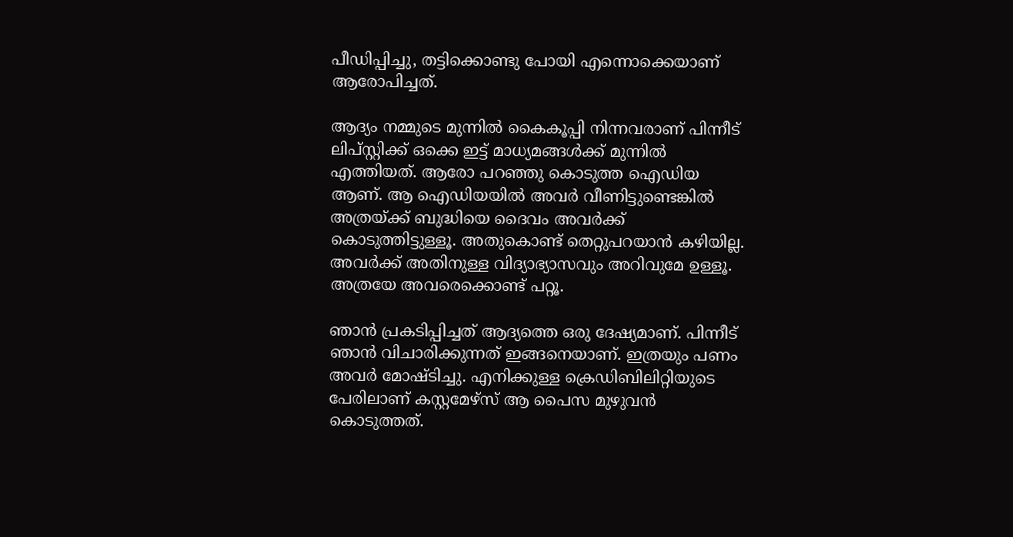പീഡിപ്പിച്ചു, തട്ടിക്കൊണ്ടു പോയി എന്നൊക്കെയാണ് ആരോപിച്ചത്.

ആദ്യം നമ്മുടെ മുന്നില്‍ കൈകൂപ്പി നിന്നവരാണ് പിന്നീട് ലിപ്സ്റ്റിക്ക് ഒക്കെ ഇട്ട് മാധ്യമങ്ങള്‍ക്ക് മുന്നില്‍ എത്തിയത്. ആരോ പറഞ്ഞു കൊടുത്ത ഐഡിയ ആണ്. ആ ഐഡിയയില്‍ അവര്‍ വീണിട്ടുണ്ടെങ്കില്‍ അത്രയ്ക്ക് ബുദ്ധിയെ ദൈവം അവര്‍ക്ക് കൊടുത്തിട്ടുള്ളൂ. അതുകൊണ്ട് തെറ്റുപറയാന്‍ കഴിയില്ല. അവര്‍ക്ക് അതിനുള്ള വിദ്യാഭ്യാസവും അറിവുമേ ഉള്ളൂ. അത്രയേ അവരെക്കൊണ്ട് പറ്റൂ.

ഞാന്‍ പ്രകടിപ്പിച്ചത് ആദ്യത്തെ ഒരു ദേഷ്യമാണ്. പിന്നീട് ഞാന്‍ വിചാരിക്കുന്നത് ഇങ്ങനെയാണ്. ഇത്രയും പണം അവര്‍ മോഷ്ടിച്ചു. എനിക്കുള്ള ക്രെഡിബിലിറ്റിയുടെ പേരിലാണ് കസ്റ്റമേഴ്‌സ് ആ പൈസ മുഴുവന്‍ കൊടുത്തത്.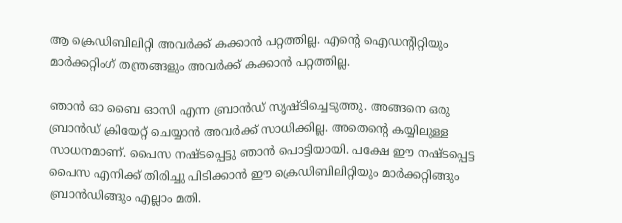ആ ക്രെഡിബിലിറ്റി അവര്‍ക്ക് കക്കാന്‍ പറ്റത്തില്ല. എന്റെ ഐഡന്റിറ്റിയും മാര്‍ക്കറ്റിംഗ് തന്ത്രങ്ങളും അവര്‍ക്ക് കക്കാന്‍ പറ്റത്തില്ല.

ഞാന്‍ ഓ ബൈ ഓസി എന്ന ബ്രാന്‍ഡ് സൃഷ്ടിച്ചെടുത്തു. അങ്ങനെ ഒരു ബ്രാന്‍ഡ് ക്രിയേറ്റ് ചെയ്യാന്‍ അവര്‍ക്ക് സാധിക്കില്ല. അതെന്റെ കയ്യിലുള്ള സാധനമാണ്. പൈസ നഷ്ടപ്പെട്ടു ഞാന്‍ പൊട്ടിയായി. പക്ഷേ ഈ നഷ്ടപ്പെട്ട പൈസ എനിക്ക് തിരിച്ചു പിടിക്കാന്‍ ഈ ക്രെഡിബിലിറ്റിയും മാര്‍ക്കറ്റിങ്ങും ബ്രാന്‍ഡിങ്ങും എല്ലാം മതി.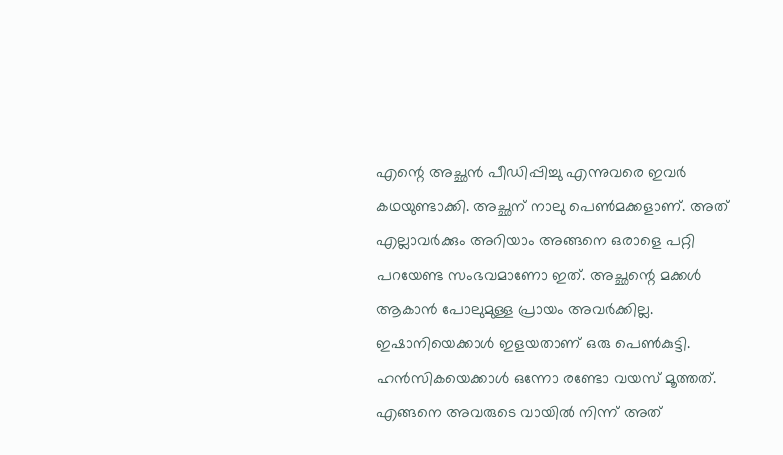എന്റെ അച്ഛന്‍ പീഡിപ്പിച്ചു എന്നുവരെ ഇവര്‍ കഥയുണ്ടാക്കി. അച്ഛന് നാലു പെണ്‍മക്കളാണ്. അത് എല്ലാവര്‍ക്കും അറിയാം അങ്ങനെ ഒരാളെ പറ്റി പറയേണ്ട സംഭവമാണോ ഇത്. അച്ഛന്റെ മക്കള്‍ ആകാന്‍ പോലുമുള്ള പ്രായം അവര്‍ക്കില്ല. ഇഷാനിയെക്കാള്‍ ഇളയതാണ് ഒരു പെണ്‍കുട്ടി. ഹന്‍സികയെക്കാള്‍ ഒന്നോ രണ്ടോ വയസ് മൂത്തത്. എങ്ങനെ അവരുടെ വായില്‍ നിന്ന് അത്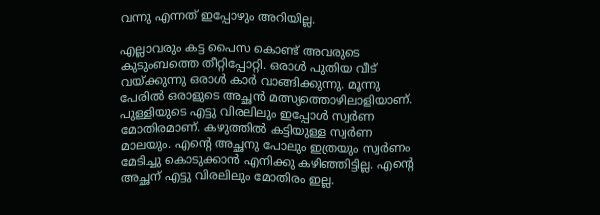വന്നു എന്നത് ഇപ്പോഴും അറിയില്ല.

എല്ലാവരും കട്ട പൈസ കൊണ്ട് അവരുടെ കുടുംബത്തെ തീറ്റിപ്പോറ്റി. ഒരാള്‍ പുതിയ വീട് വയ്ക്കുന്നു ഒരാള്‍ കാര്‍ വാങ്ങിക്കുന്നു. മൂന്നു പേരില്‍ ഒരാളുടെ അച്ഛന്‍ മത്സ്യത്തൊഴിലാളിയാണ്. പുള്ളിയുടെ എട്ടു വിരലിലും ഇപ്പോള്‍ സ്വര്‍ണ മോതിരമാണ്. കഴുത്തില്‍ കട്ടിയുള്ള സ്വര്‍ണ മാലയും. എന്റെ അച്ഛനു പോലും ഇത്രയും സ്വര്‍ണം മേടിച്ചു കൊടുക്കാന്‍ എനിക്കു കഴിഞ്ഞിട്ടില്ല. എന്റെ അച്ഛന് എട്ടു വിരലിലും മോതിരം ഇല്ല.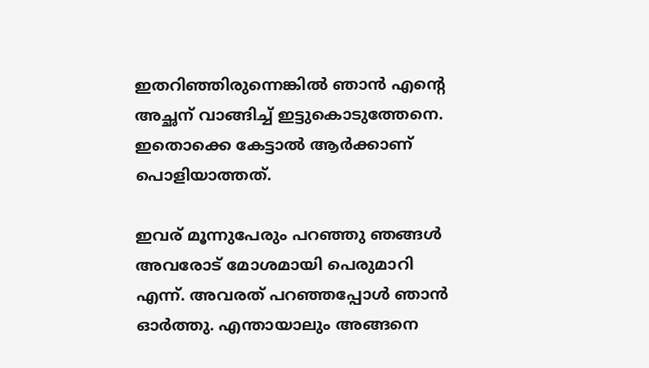ഇതറിഞ്ഞിരുന്നെങ്കില്‍ ഞാന്‍ എന്റെ അച്ഛന് വാങ്ങിച്ച് ഇട്ടുകൊടുത്തേനെ. ഇതൊക്കെ കേട്ടാല്‍ ആര്‍ക്കാണ് പൊളിയാത്തത്.

ഇവര് മൂന്നുപേരും പറഞ്ഞു ഞങ്ങള്‍ അവരോട് മോശമായി പെരുമാറി എന്ന്. അവരത് പറഞ്ഞപ്പോള്‍ ഞാന്‍ ഓര്‍ത്തു. എന്തായാലും അങ്ങനെ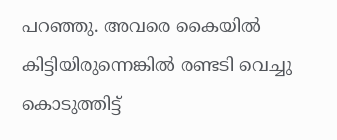പറഞ്ഞു. അവരെ കൈയില്‍ കിട്ടിയിരുന്നെങ്കില്‍ രണ്ടടി വെച്ചു കൊടുത്തിട്ട്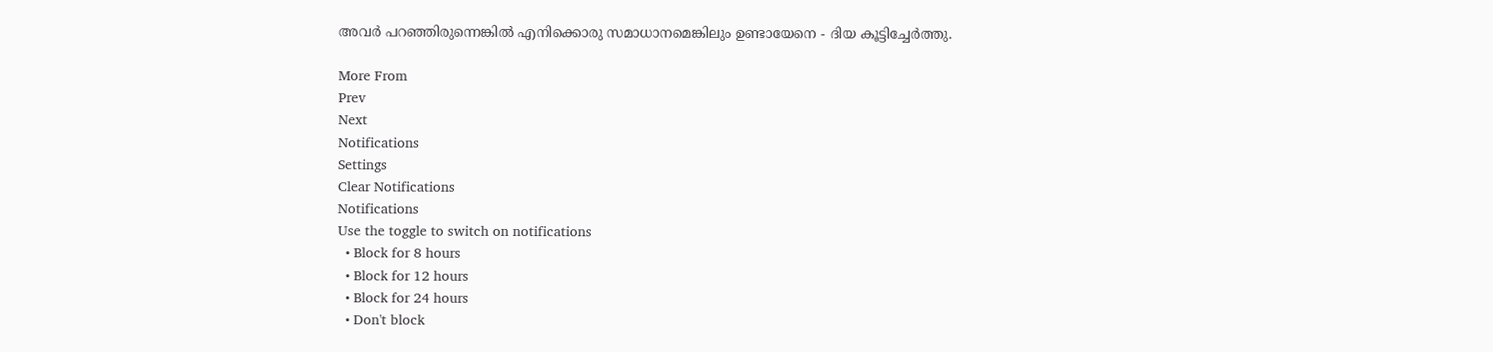അവര്‍ പറഞ്ഞിരുന്നെങ്കില്‍ എനിക്കൊരു സമാധാനമെങ്കിലും ഉണ്ടായേനെ - ദിയ കൂട്ടിച്ചേര്‍ത്തു.

More From
Prev
Next
Notifications
Settings
Clear Notifications
Notifications
Use the toggle to switch on notifications
  • Block for 8 hours
  • Block for 12 hours
  • Block for 24 hours
  • Don't block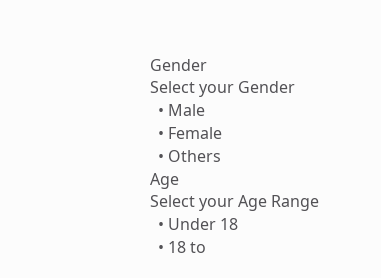Gender
Select your Gender
  • Male
  • Female
  • Others
Age
Select your Age Range
  • Under 18
  • 18 to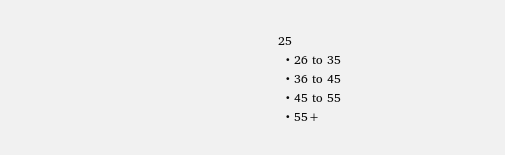25
  • 26 to 35
  • 36 to 45
  • 45 to 55
  • 55+